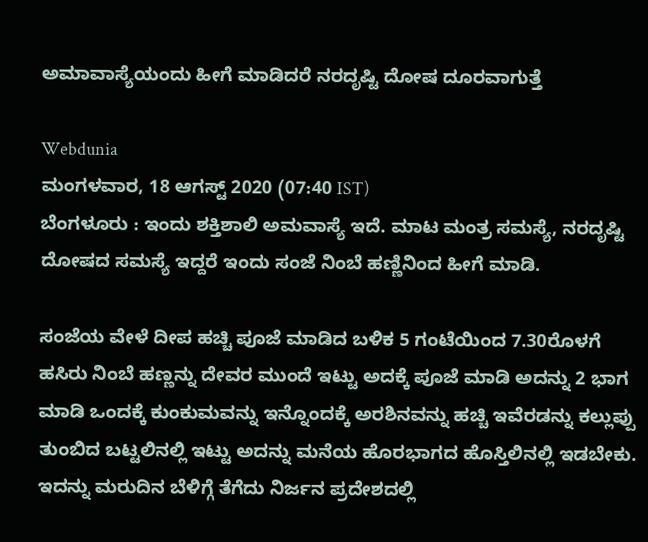ಅಮಾವಾಸ್ಯೆಯಂದು ಹೀಗೆ ಮಾಡಿದರೆ ನರದೃಷ್ಟಿ ದೋಷ ದೂರವಾಗುತ್ತೆ

Webdunia
ಮಂಗಳವಾರ, 18 ಆಗಸ್ಟ್ 2020 (07:40 IST)
ಬೆಂಗಳೂರು : ಇಂದು ಶಕ್ತಿಶಾಲಿ ಅಮವಾಸ್ಯೆ ಇದೆ. ಮಾಟ ಮಂತ್ರ ಸಮಸ್ಯೆ, ನರದೃಷ್ಟಿ ದೋಷದ ಸಮಸ್ಯೆ ಇದ್ದರೆ ಇಂದು ಸಂಜೆ ನಿಂಬೆ ಹಣ್ಣಿನಿಂದ ಹೀಗೆ ಮಾಡಿ.

ಸಂಜೆಯ ವೇಳೆ ದೀಪ ಹಚ್ಚಿ ಪೂಜೆ ಮಾಡಿದ ಬಳಿಕ 5 ಗಂಟೆಯಿಂದ 7.30ರೊಳಗೆ ಹಸಿರು ನಿಂಬೆ ಹಣ್ಣನ್ನು ದೇವರ ಮುಂದೆ ಇಟ್ಟು ಅದಕ್ಕೆ ಪೂಜೆ ಮಾಡಿ ಅದನ್ನು 2 ಭಾಗ ಮಾಡಿ ಒಂದಕ್ಕೆ ಕುಂಕುಮವನ್ನು ಇನ್ನೊಂದಕ್ಕೆ ಅರಶಿನವನ್ನು ಹಚ್ಚಿ ಇವೆರಡನ್ನು ಕಲ್ಲುಪ್ಪು ತುಂಬಿದ ಬಟ್ಟಲಿನಲ್ಲಿ ಇಟ್ಟು ಅದನ್ನು ಮನೆಯ ಹೊರಭಾಗದ ಹೊಸ್ತಿಲಿನಲ್ಲಿ ಇಡಬೇಕು. ಇದನ್ನು ಮರುದಿನ ಬೆಳಿಗ್ಗೆ ತೆಗೆದು ನಿರ್ಜನ ಪ್ರದೇಶದಲ್ಲಿ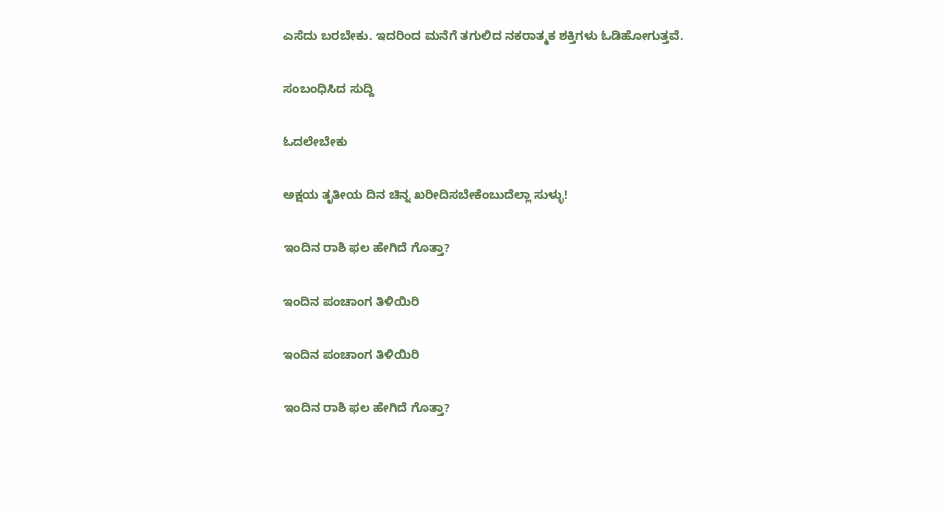ಎಸೆದು ಬರಬೇಕು. ಇದರಿಂದ ಮನೆಗೆ ತಗುಲಿದ ನಕರಾತ್ಮಕ ಶಕ್ತಿಗಳು ಓಡಿಹೋಗುತ್ತವೆ.

ಸಂಬಂಧಿಸಿದ ಸುದ್ದಿ

ಓದಲೇಬೇಕು

ಅಕ್ಷಯ ತೃತೀಯ ದಿನ ಚಿನ್ನ ಖರೀದಿಸಬೇಕೆಂಬುದೆಲ್ಲಾ ಸುಳ್ಳು!

ಇಂದಿನ ರಾಶಿ ಫಲ ಹೇಗಿದೆ ಗೊತ್ತಾ?

ಇಂದಿನ ಪಂಚಾಂಗ ತಿಳಿಯಿರಿ

ಇಂದಿನ ಪಂಚಾಂಗ ತಿಳಿಯಿರಿ

ಇಂದಿನ ರಾಶಿ ಫಲ ಹೇಗಿದೆ ಗೊತ್ತಾ?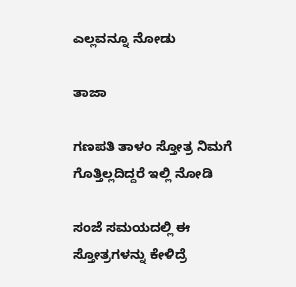ಎಲ್ಲವನ್ನೂ ನೋಡು

ತಾಜಾ

ಗಣಪತಿ ತಾಳಂ ಸ್ತೋತ್ರ ನಿಮಗೆ ಗೊತ್ತಿಲ್ಲದಿದ್ದರೆ ಇಲ್ಲಿ ನೋಡಿ

ಸಂಜೆ ಸಮಯದಲ್ಲಿ ಈ ಸ್ತೋತ್ರಗಳನ್ನು ಕೇಳಿದ್ರೆ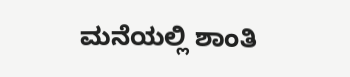ಮನೆಯಲ್ಲಿ ಶಾಂತಿ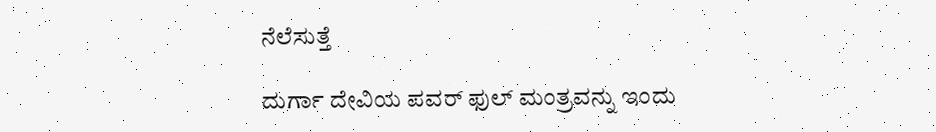ನೆಲೆಸುತ್ತೆ

ದುರ್ಗಾ ದೇವಿಯ ಪವರ್ ಫುಲ್ ಮಂತ್ರವನ್ನು ಇಂದು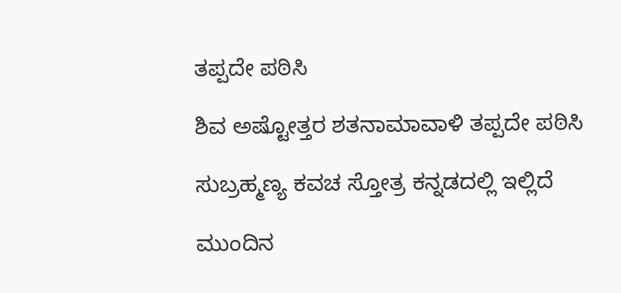ತಪ್ಪದೇ ಪಠಿಸಿ

ಶಿವ ಅಷ್ಟೋತ್ತರ ಶತನಾಮಾವಾಳಿ ತಪ್ಪದೇ ಪಠಿಸಿ

ಸುಬ್ರಹ್ಮಣ್ಯ ಕವಚ ಸ್ತೋತ್ರ ಕನ್ನಡದಲ್ಲಿ ಇಲ್ಲಿದೆ

ಮುಂದಿನ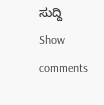ಸುದ್ದಿ
Show comments